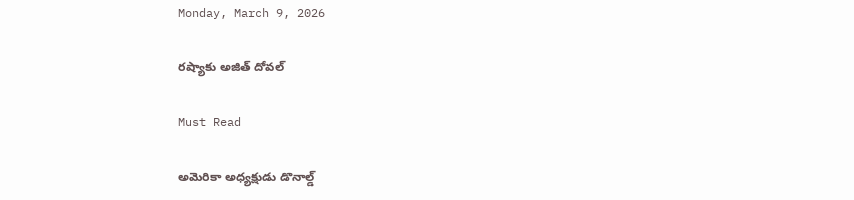Monday, March 9, 2026

ర‌ష్యాకు అజిత్‌ దోవల్‌

Must Read

అమెరికా అధ్యక్షుడు డొనాల్డ్‌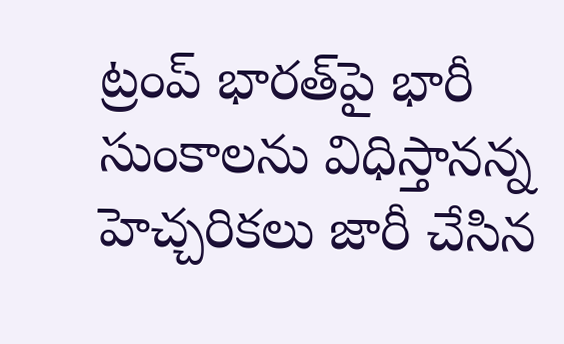ట్రంప్‌ భారత్‌పై భారీ సుంకాలను విధిస్తానన్న హెచ్చరికలు జారీ చేసిన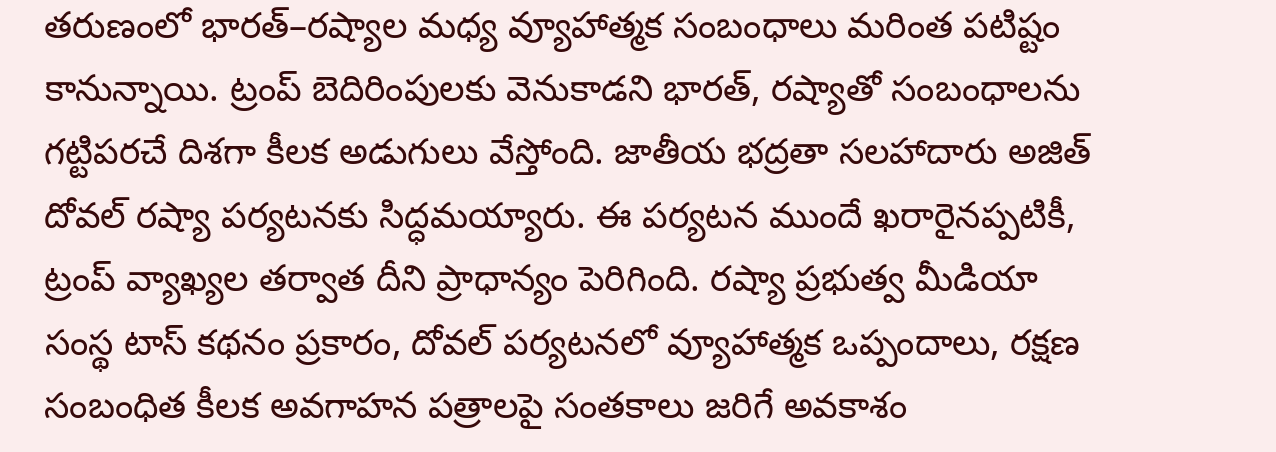తరుణంలో భారత్‌–రష్యాల మధ్య వ్యూహాత్మక సంబంధాలు మరింత పటిష్టం కానున్నాయి. ట్రంప్‌ బెదిరింపులకు వెనుకాడని భారత్‌, రష్యాతో సంబంధాలను గట్టిపరచే దిశగా కీలక అడుగులు వేస్తోంది. జాతీయ భద్రతా సలహాదారు అజిత్‌ దోవల్‌ రష్యా పర్యటనకు సిద్ధమయ్యారు. ఈ పర్యటన ముందే ఖరారైనప్పటికీ, ట్రంప్‌ వ్యాఖ్యల తర్వాత దీని ప్రాధాన్యం పెరిగింది. రష్యా ప్రభుత్వ మీడియా సంస్థ టాస్‌ కథనం ప్రకారం, దోవల్‌ పర్యటనలో వ్యూహాత్మక ఒప్పందాలు, రక్షణ సంబంధిత కీలక అవగాహన పత్రాలపై సంతకాలు జరిగే అవకాశం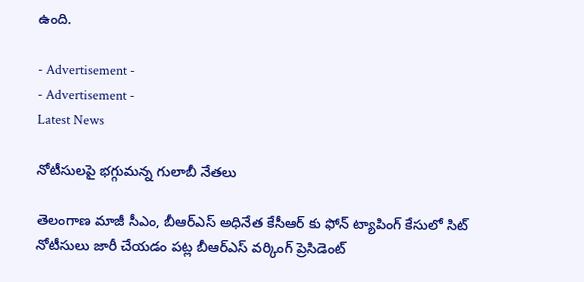ఉంది.

- Advertisement -
- Advertisement -
Latest News

నోటీసుల‌పై భ‌గ్గుమ‌న్న గులాబీ నేత‌లు

తెలంగాణ మాజీ సీఎం, బీఆర్‌ఎస్ అధినేత కేసీఆర్ కు ఫోన్ ట్యాపింగ్ కేసులో సిట్‌ నోటీసులు జారీ చేయడం పట్ల బీఆర్‌ఎస్ వర్కింగ్ ప్రెసిడెంట్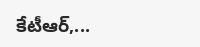కేటీఆర్,...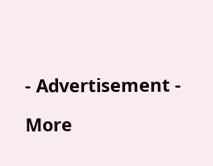- Advertisement -

More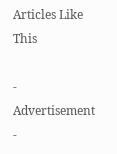Articles Like This

- Advertisement -